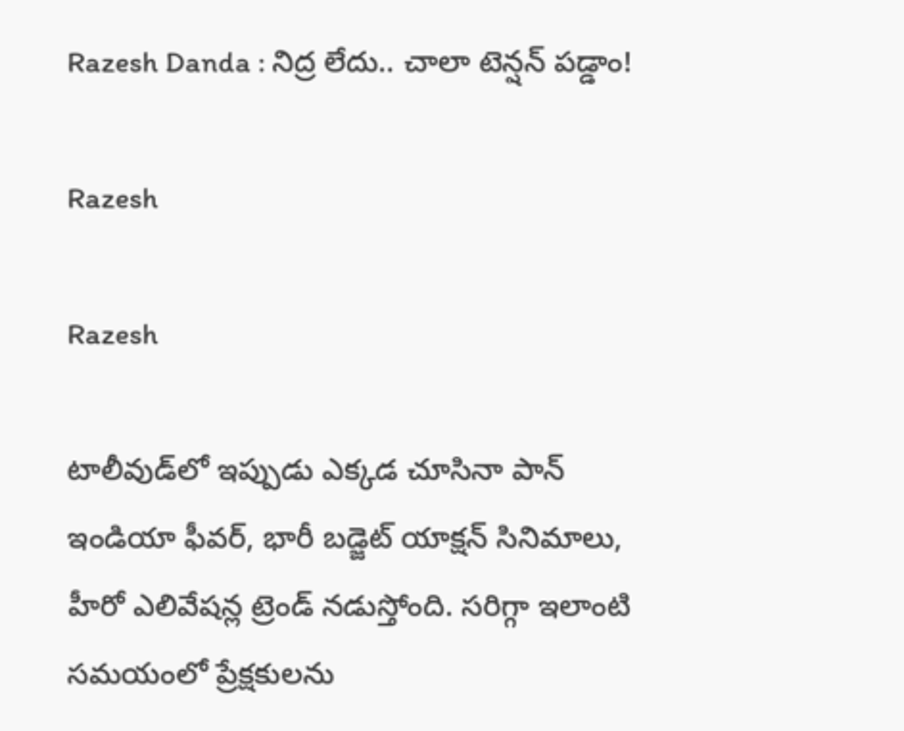Razesh Danda : నిద్ర లేదు.. చాలా టెన్షన్ పడ్డాం!

Razesh

Razesh

టాలీవుడ్‌లో ఇప్పుడు ఎక్కడ చూసినా పాన్ ఇండియా ఫీవర్, భారీ బడ్జెట్ యాక్షన్ సినిమాలు, హీరో ఎలివేషన్ల ట్రెండ్ నడుస్తోంది. సరిగ్గా ఇలాంటి సమయంలో ప్రేక్షకులను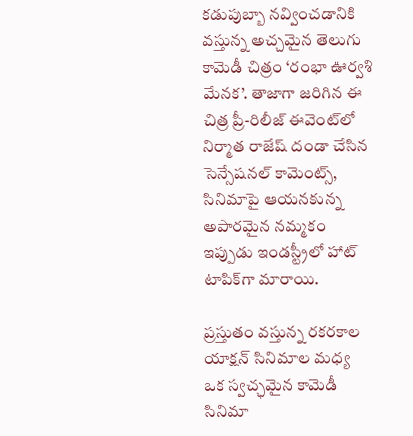కడుపుబ్బా నవ్వించడానికి వస్తున్న అచ్చమైన తెలుగు కామెడీ చిత్రం ‘రంభా ఊర్వశి మేనక’. తాజాగా జరిగిన ఈ చిత్ర ప్రీ-రిలీజ్ ఈవెంట్‌లో నిర్మాత రాజేష్ దండా చేసిన సెన్సేషనల్ కామెంట్స్, సినిమాపై ఆయనకున్న అపారమైన నమ్మకం ఇప్పుడు ఇండస్ట్రీలో హాట్ టాపిక్‌గా మారాయి.

ప్రస్తుతం వస్తున్న రకరకాల యాక్షన్ సినిమాల మధ్య ఒక స్వచ్ఛమైన కామెడీ సినిమా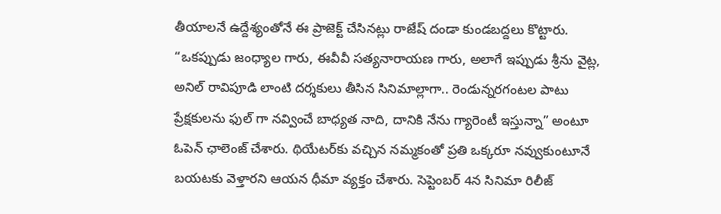తీయాలనే ఉద్దేశ్యంతోనే ఈ ప్రాజెక్ట్ చేసినట్లు రాజేష్ దండా కుండబద్దలు కొట్టారు. “ఒకప్పుడు జంధ్యాల గారు, ఈవీవీ సత్యనారాయణ గారు, అలాగే ఇప్పుడు శ్రీను వైట్ల, అనిల్ రావిపూడి లాంటి దర్శకులు తీసిన సినిమాల్లాగా.. రెండున్నరగంటల పాటు ప్రేక్షకులను ఫుల్ గా నవ్వించే బాధ్యత నాది, దానికి నేను గ్యారెంటీ ఇస్తున్నా” అంటూ ఓపెన్ ఛాలెంజ్ చేశారు. థియేటర్‌కు వచ్చిన నమ్మకంతో ప్రతి ఒక్కరూ నవ్వుకుంటూనే బయటకు వెళ్తారని ఆయన ధీమా వ్యక్తం చేశారు. సెప్టెంబర్ 4న సినిమా రిలీజ్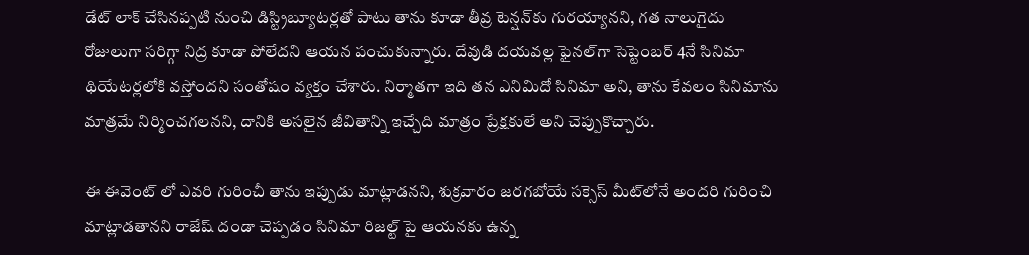డేట్ లాక్ చేసినప్పటి నుంచి డిస్ట్రిబ్యూటర్లతో పాటు తాను కూడా తీవ్ర టెన్షన్‌కు గురయ్యానని, గత నాలుగైదు రోజులుగా సరిగ్గా నిద్ర కూడా పోలేదని ఆయన పంచుకున్నారు. దేవుడి దయవల్ల ఫైనల్‌గా సెప్టెంబర్ 4నే సినిమా థియేటర్లలోకి వస్తోందని సంతోషం వ్యక్తం చేశారు. నిర్మాతగా ఇది తన ఎనిమిదో సినిమా అని, తాను కేవలం సినిమాను మాత్రమే నిర్మించగలనని, దానికి అసలైన జీవితాన్ని ఇచ్చేది మాత్రం ప్రేక్షకులే అని చెప్పుకొచ్చారు.

ఈ ఈవెంట్ లో ఎవరి గురించీ తాను ఇప్పుడు మాట్లాడనని, శుక్రవారం జరగబోయే సక్సెస్ మీట్‌లోనే అందరి గురించి మాట్లాడతానని రాజేష్ దండా చెప్పడం సినిమా రిజల్ట్ పై ఆయనకు ఉన్న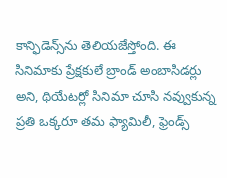కాన్ఫిడెన్స్‌ను తెలియజేస్తోంది. ఈ సినిమాకు ప్రేక్షకులే బ్రాండ్ అంబాసిడర్లు అని, థియేటర్లో సినిమా చూసి నవ్వుకున్న ప్రతి ఒక్కరూ తమ ఫ్యామిలీ, ఫ్రెండ్స్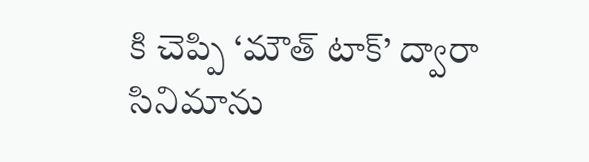కి చెప్పి ‘మౌత్ టాక్’ ద్వారా సినిమాను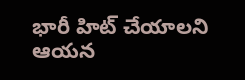భారీ హిట్ చేయాలని ఆయన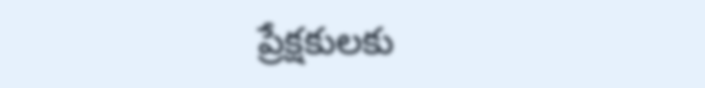ప్రేక్షకులకు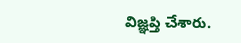విజ్ఞప్తి చేశారు.